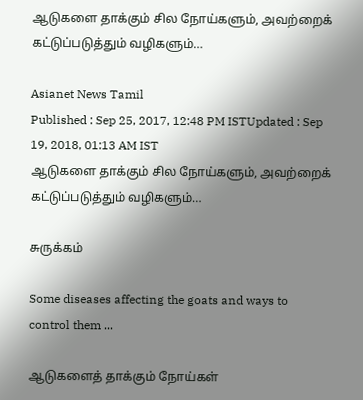ஆடுகளை தாக்கும் சில நோய்களும், அவற்றைக் கட்டுப்படுத்தும் வழிகளும்…

Asianet News Tamil
Published : Sep 25, 2017, 12:48 PM ISTUpdated : Sep 19, 2018, 01:13 AM IST
ஆடுகளை தாக்கும் சில நோய்களும், அவற்றைக் கட்டுப்படுத்தும் வழிகளும்…

சுருக்கம்

Some diseases affecting the goats and ways to control them ...

ஆடுகளைத் தாக்கும் நோய்கள்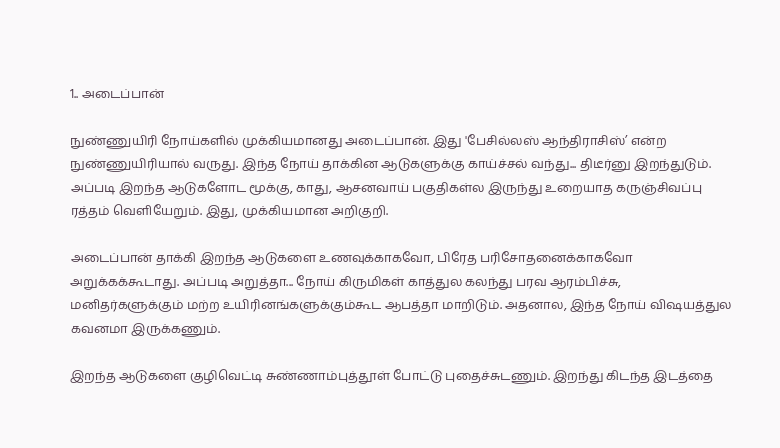1.. அடைப்பான்

நுண்ணுயிரி நோய்களில் முக்கியமானது அடைப்பான். இது 'பேசில்லஸ் ஆந்திராசிஸ்’ என்ற நுண்ணுயிரியால் வருது. இந்த நோய் தாக்கின ஆடுகளுக்கு காய்ச்சல் வந்து... திடீர்னு இறந்துடும். அப்படி இறந்த ஆடுகளோட மூக்கு, காது, ஆசனவாய் பகுதிகள்ல இருந்து உறையாத கருஞ்சிவப்பு ரத்தம் வெளியேறும். இது, முக்கியமான அறிகுறி.

அடைப்பான் தாக்கி இறந்த ஆடுகளை உணவுக்காகவோ, பிரேத பரிசோதனைக்காகவோ அறுக்கக்கூடாது. அப்படி அறுத்தா... நோய் கிருமிகள் காத்துல கலந்து பரவ ஆரம்பிச்சு, மனிதர்களுக்கும் மற்ற உயிரினங்களுக்கும்கூட ஆபத்தா மாறிடும். அதனால, இந்த நோய் விஷயத்துல கவனமா இருக்கணும்.

இறந்த ஆடுகளை குழிவெட்டி சுண்ணாம்புத்தூள் போட்டு புதைச்சுடணும். இறந்து கிடந்த இடத்தை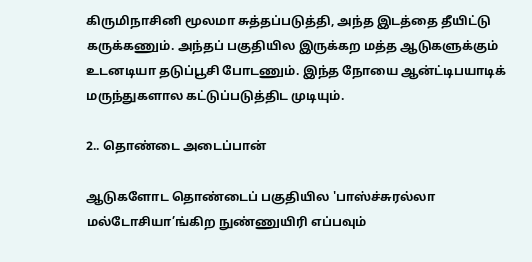கிருமிநாசினி மூலமா சுத்தப்படுத்தி, அந்த இடத்தை தீயிட்டு கருக்கணும். அந்தப் பகுதியில இருக்கற மத்த ஆடுகளுக்கும் உடனடியா தடுப்பூசி போடணும். இந்த நோயை ஆன்ட்டிபயாடிக் மருந்துகளால கட்டுப்படுத்திட முடியும்.

2.. தொண்டை அடைப்பான்

ஆடுகளோட தொண்டைப் பகுதியில 'பாஸ்ச்சுரல்லா மல்டோசியா’ங்கிற நுண்ணுயிரி எப்பவும்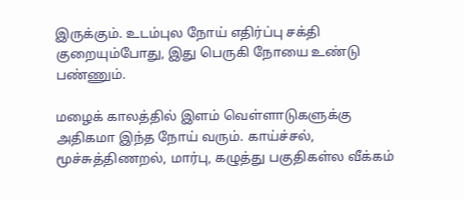இருக்கும். உடம்புல நோய் எதிர்ப்பு சக்தி குறையும்போது, இது பெருகி நோயை உண்டு பண்ணும்.

மழைக் காலத்தில் இளம் வெள்ளாடுகளுக்கு அதிகமா இந்த நோய் வரும். காய்ச்சல், மூச்சுத்திணறல், மார்பு, கழுத்து பகுதிகள்ல வீக்கம்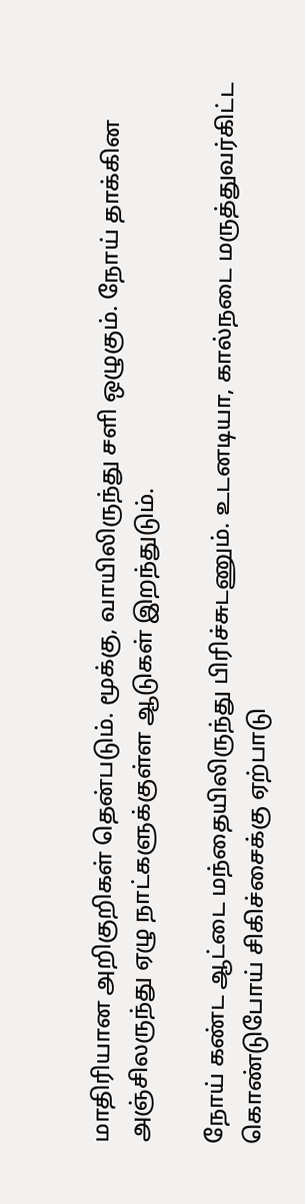மாதிரியான அறிகுறிகள் தென்படும். மூக்கு, வாயிலிருந்து சளி ஒழுகும். நோய் தாக்கின அஞ்சிலருந்து ஏழு நாட்களுக்குள்ள ஆடுகள் இறந்துடும்.

நோய் கண்ட ஆட்டை மந்தையிலிருந்து பிரிச்சுடணும். உடனடியா, கால்நடை மருத்துவர்கிட்ட கொண்டுபோய் சிகிச்சைக்கு ஏற்பாடு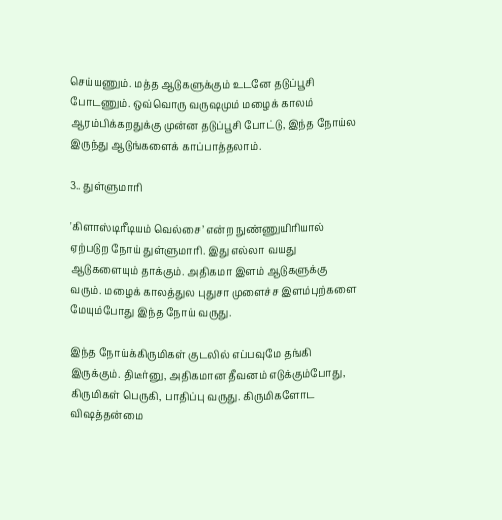செய்யணும். மத்த ஆடுகளுக்கும் உடனே தடுப்பூசி போடணும். ஒவ்வொரு வருஷமும் மழைக் காலம் ஆரம்பிக்கறதுக்கு முன்ன தடுப்பூசி போட்டு, இந்த நோய்ல இருந்து ஆடுங்களைக் காப்பாத்தலாம்.

3.. துள்ளுமாரி

'கிளாஸ்டிரீடியம் வெல்சை’ என்ற நுண்ணுயிரியால் ஏற்படுற நோய் துள்ளுமாரி. இது எல்லா வயது ஆடுகளையும் தாக்கும். அதிகமா இளம் ஆடுகளுக்கு வரும். மழைக் காலத்துல புதுசா முளைச்ச இளம்புற்களை மேயும்போது இந்த நோய் வருது.

இந்த நோய்க்கிருமிகள் குடலில் எப்பவுமே தங்கி இருக்கும். திடீர்னு, அதிகமான தீவனம் எடுக்கும்போது, கிருமிகள் பெருகி, பாதிப்பு வருது. கிருமிகளோட விஷத்தன்மை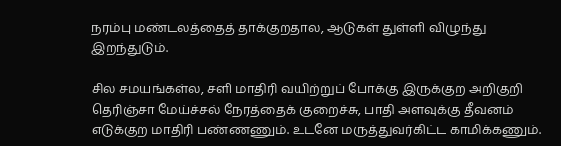நரம்பு மண்டலத்தைத் தாக்குறதால, ஆடுகள் துள்ளி விழுந்து இறந்துடும்.

சில சமயங்கள்ல, சளி மாதிரி வயிற்றுப் போக்கு இருக்குற அறிகுறி தெரிஞ்சா மேய்ச்சல் நேரத்தைக் குறைச்சு, பாதி அளவுக்கு தீவனம் எடுக்குற மாதிரி பண்ணணும். உடனே மருத்துவர்கிட்ட காமிக்கணும்.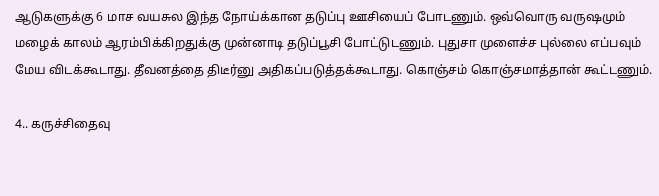ஆடுகளுக்கு 6 மாச வயசுல இந்த நோய்க்கான தடுப்பு ஊசியைப் போடணும். ஒவ்வொரு வருஷமும் மழைக் காலம் ஆரம்பிக்கிறதுக்கு முன்னாடி தடுப்பூசி போட்டுடணும். புதுசா முளைச்ச புல்லை எப்பவும் மேய விடக்கூடாது. தீவனத்தை திடீர்னு அதிகப்படுத்தக்கூடாது. கொஞ்சம் கொஞ்சமாத்தான் கூட்டணும்.

4.. கருச்சிதைவு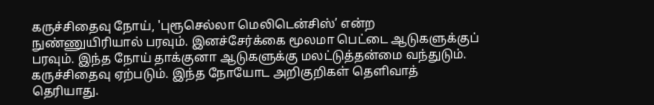கருச்சிதைவு நோய், 'புரூசெல்லா மெலிடென்சிஸ்’ என்ற நுண்ணுயிரியால் பரவும். இனச்சேர்க்கை மூலமா பெட்டை ஆடுகளுக்குப் பரவும். இந்த நோய் தாக்குனா ஆடுகளுக்கு மலட்டுத்தன்மை வந்துடும். கருச்சிதைவு ஏற்படும். இந்த நோயோட அறிகுறிகள் தெளிவாத் தெரியாது.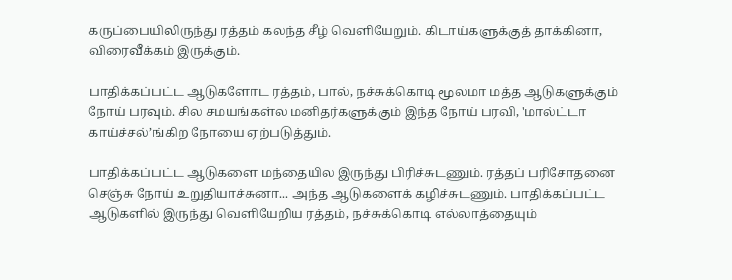கருப்பையிலிருந்து ரத்தம் கலந்த சீழ் வெளியேறும். கிடாய்களுக்குத் தாக்கினா, விரைவீக்கம் இருக்கும்.

பாதிக்கப்பட்ட ஆடுகளோட ரத்தம், பால், நச்சுக்கொடி மூலமா மத்த ஆடுகளுக்கும் நோய் பரவும். சில சமயங்கள்ல மனிதர்களுக்கும் இந்த நோய் பரவி, 'மால்ட்டா காய்ச்சல்’ங்கிற நோயை ஏற்படுத்தும்.

பாதிக்கப்பட்ட ஆடுகளை மந்தையில இருந்து பிரிச்சுடணும். ரத்தப் பரிசோதனை செஞ்சு நோய் உறுதியாச்சுனா... அந்த ஆடுகளைக் கழிச்சுடணும். பாதிக்கப்பட்ட ஆடுகளில் இருந்து வெளியேறிய ரத்தம், நச்சுக்கொடி எல்லாத்தையும்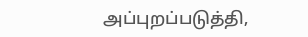அப்புறப்படுத்தி,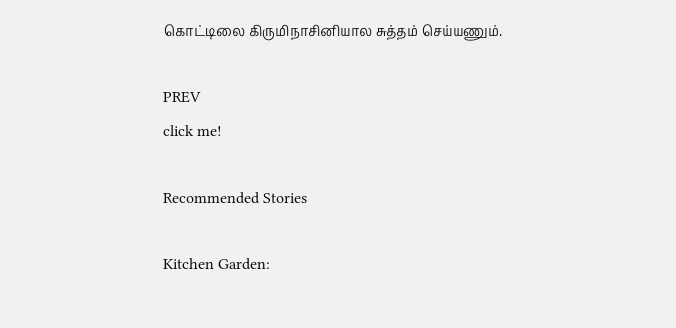கொட்டிலை கிருமிநாசினியால சுத்தம் செய்யணும்.

PREV
click me!

Recommended Stories

Kitchen Garden: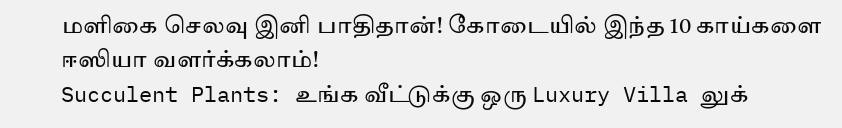மளிகை செலவு இனி பாதிதான்! கோடையில் இந்த 10 காய்களை ஈஸியா வளர்க்கலாம்!
Succulent Plants: உங்க வீட்டுக்கு ஒரு Luxury Villa லுக்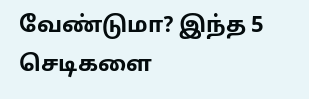வேண்டுமா? இந்த 5 செடிகளை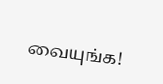வையுங்க!